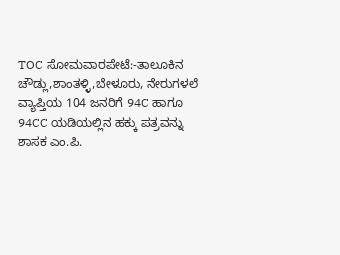TOC ಸೋಮವಾರಪೇಟೆ:-ತಾಲೂಕಿನ ಚೌಡ್ಲು,ಶಾಂತಳ್ಳಿ,ಬೇಳೂರು, ನೇರುಗಳಲೆ ವ್ಯಾಪ್ತಿಯ 104 ಜನರಿಗೆ 94C ಹಾಗೂ 94CC ಯಡಿಯಲ್ಲಿನ ಹಕ್ಕು ಪತ್ರವನ್ನು ಶಾಸಕ ಎಂ.ಪಿ.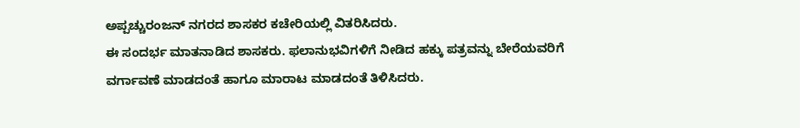ಅಪ್ಪಚ್ಚುರಂಜನ್ ನಗರದ ಶಾಸಕರ ಕಚೇರಿಯಲ್ಲಿ ವಿತರಿಸಿದರು.
ಈ ಸಂದರ್ಭ ಮಾತನಾಡಿದ ಶಾಸಕರು. ಫಲಾನುಭವಿಗಳಿಗೆ ನೀಡಿದ ಹಕ್ಕು ಪತ್ರವನ್ನು ಬೇರೆಯವರಿಗೆ ವರ್ಗಾವಣೆ ಮಾಡದಂತೆ ಹಾಗೂ ಮಾರಾಟ ಮಾಡದಂತೆ ತಿಳಿಸಿದರು.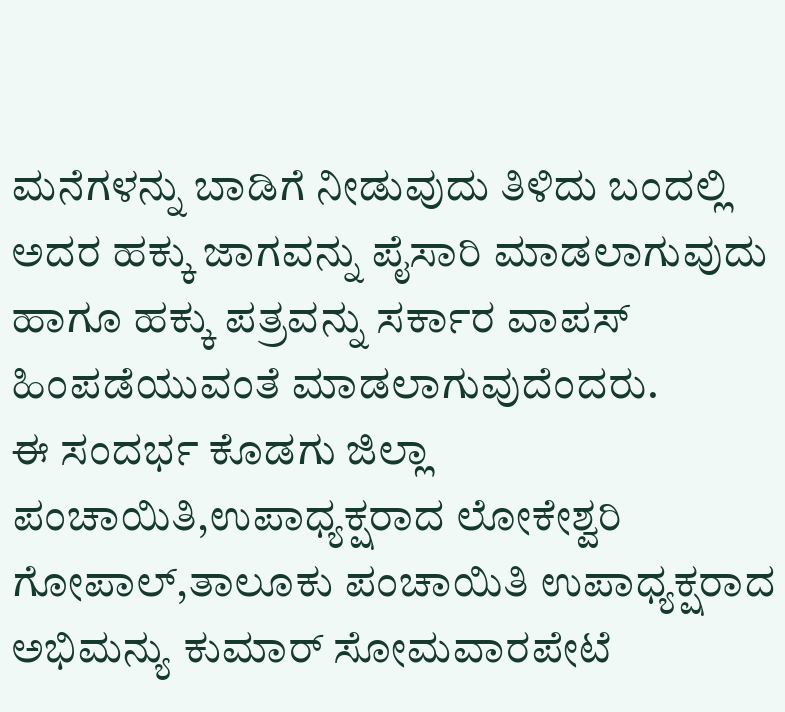ಮನೆಗಳನ್ನು ಬಾಡಿಗೆ ನೀಡುವುದು ತಿಳಿದು ಬಂದಲ್ಲಿ ಅದರ ಹಕ್ಕು ಜಾಗವನ್ನು ಪೈಸಾರಿ ಮಾಡಲಾಗುವುದು ಹಾಗೂ ಹಕ್ಕು ಪತ್ರವನ್ನು ಸರ್ಕಾರ ವಾಪಸ್ ಹಿಂಪಡೆಯುವಂತೆ ಮಾಡಲಾಗುವುದೆಂದರು.
ಈ ಸಂದರ್ಭ ಕೊಡಗು ಜಿಲ್ಲಾ ಪಂಚಾಯಿತಿ,ಉಪಾಧ್ಯಕ್ಷರಾದ ಲೋಕೇಶ್ವರಿ ಗೋಪಾಲ್,ತಾಲೂಕು ಪಂಚಾಯಿತಿ ಉಪಾಧ್ಯಕ್ಷರಾದ ಅಭಿಮನ್ಯು ಕುಮಾರ್ ಸೋಮವಾರಪೇಟೆ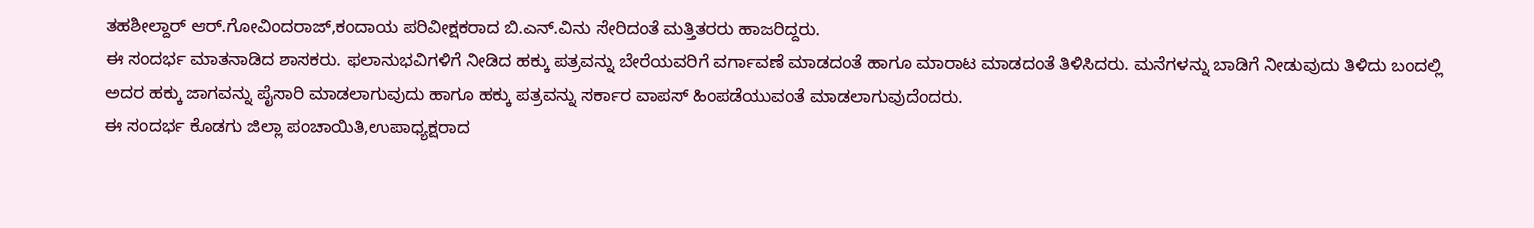ತಹಶೀಲ್ದಾರ್ ಆರ್.ಗೋವಿಂದರಾಜ್,ಕಂದಾಯ ಪರಿವೀಕ್ಷಕರಾದ ಬಿ.ಎನ್.ವಿನು ಸೇರಿದಂತೆ ಮತ್ತಿತರರು ಹಾಜರಿದ್ದರು.
ಈ ಸಂದರ್ಭ ಮಾತನಾಡಿದ ಶಾಸಕರು. ಫಲಾನುಭವಿಗಳಿಗೆ ನೀಡಿದ ಹಕ್ಕು ಪತ್ರವನ್ನು ಬೇರೆಯವರಿಗೆ ವರ್ಗಾವಣೆ ಮಾಡದಂತೆ ಹಾಗೂ ಮಾರಾಟ ಮಾಡದಂತೆ ತಿಳಿಸಿದರು. ಮನೆಗಳನ್ನು ಬಾಡಿಗೆ ನೀಡುವುದು ತಿಳಿದು ಬಂದಲ್ಲಿ ಅದರ ಹಕ್ಕು ಜಾಗವನ್ನು ಪೈಸಾರಿ ಮಾಡಲಾಗುವುದು ಹಾಗೂ ಹಕ್ಕು ಪತ್ರವನ್ನು ಸರ್ಕಾರ ವಾಪಸ್ ಹಿಂಪಡೆಯುವಂತೆ ಮಾಡಲಾಗುವುದೆಂದರು.
ಈ ಸಂದರ್ಭ ಕೊಡಗು ಜಿಲ್ಲಾ ಪಂಚಾಯಿತಿ,ಉಪಾಧ್ಯಕ್ಷರಾದ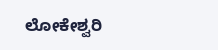ಲೋಕೇಶ್ವರಿ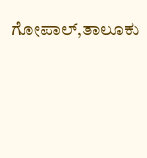ಗೋಪಾಲ್,ತಾಲೂಕು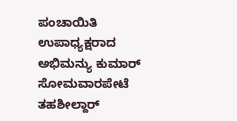ಪಂಚಾಯಿತಿ ಉಪಾಧ್ಯಕ್ಷರಾದ ಅಭಿಮನ್ಯು ಕುಮಾರ್ ಸೋಮವಾರಪೇಟೆ ತಹಶೀಲ್ದಾರ್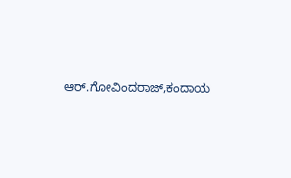ಆರ್.ಗೋವಿಂದರಾಜ್,ಕಂದಾಯ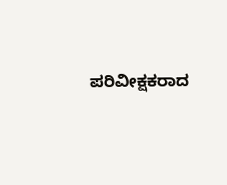ಪರಿವೀಕ್ಷಕರಾದ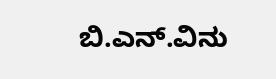ಬಿ.ಎನ್.ವಿನು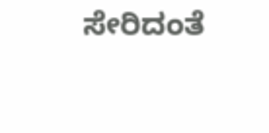ಸೇರಿದಂತೆ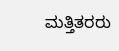ಮತ್ತಿತರರು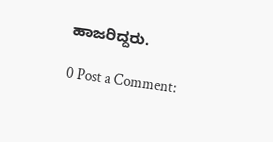ಹಾಜರಿದ್ದರು.

0 Post a Comment: